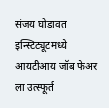संजय घोडावत इन्स्टिट्यूटमध्ये आयटीआय जॉब फेअर ला उत्स्फूर्त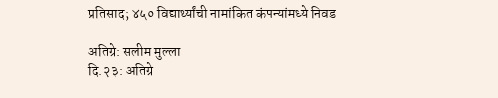प्रतिसाद; ४५० विद्यार्थ्यांची नामांकित कंपन्यांमध्ये निवड

अतिग्रे: सलीम मुल्ला
दि.२३: अतिग्रे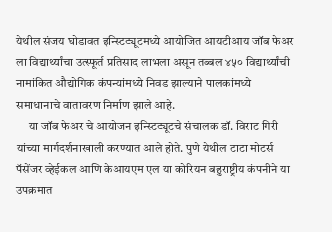येथील संजय घोडावत इन्स्टिट्यूटमध्ये आयोजित आयटीआय जॉब फेअर ला विद्यार्थ्यांचा उत्स्फूर्त प्रतिसाद लाभला असून तब्बल ४५० विद्यार्थ्यांची नामांकित औद्योगिक कंपन्यांमध्ये निवड झाल्याने पालकांमध्ये समाधानाचे वातावरण निर्माण झाले आहे.
     या जॉब फेअर चे आयोजन इन्स्टिट्यूटचे संचालक डॉ. विराट गिरी यांच्या मार्गदर्शनाखाली करण्यात आले होते. पुणे येथील टाटा मोटर्स पॅसेंजर व्हेईकल आणि केआयएम एल या कोरियन बहुराष्ट्रीय कंपनीने या उपक्रमात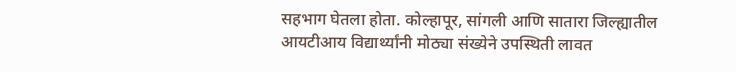सहभाग घेतला होता. कोल्हापूर, सांगली आणि सातारा जिल्ह्यातील आयटीआय विद्यार्थ्यांनी मोठ्या संख्येने उपस्थिती लावत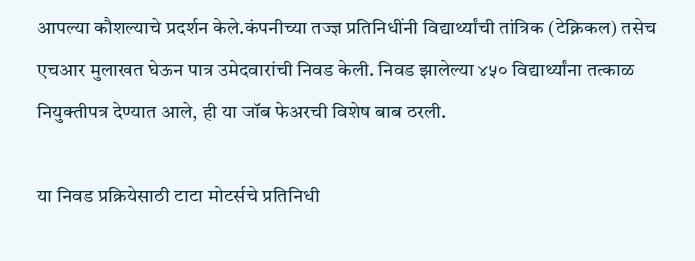आपल्या कौशल्याचे प्रदर्शन केले.कंपनीच्या तज्ज्ञ प्रतिनिधींनी विद्यार्थ्यांची तांत्रिक (टेक्निकल) तसेच एचआर मुलाखत घेऊन पात्र उमेदवारांची निवड केली. निवड झालेल्या ४५० विद्यार्थ्यांना तत्काळ नियुक्तीपत्र देण्यात आले, ही या जॉब फेअरची विशेष बाब ठरली.

या निवड प्रक्रियेसाठी टाटा मोटर्सचे प्रतिनिधी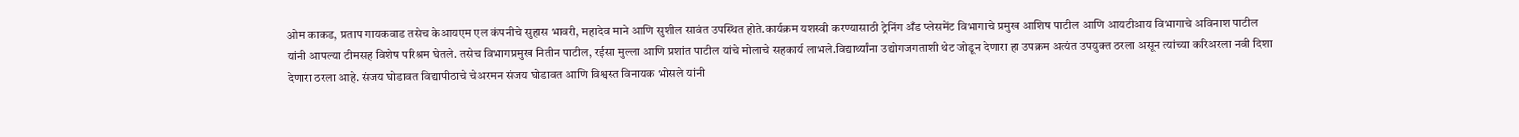ओम काकड, प्रताप गायकवाड तसेच केआयएम एल कंपनीचे सुहास भावरी, महादेव माने आणि सुशील सावंत उपस्थित होते.कार्यक्रम यशस्वी करण्यासाठी ट्रेनिंग अँड प्लेसमेंट विभागाचे प्रमुख आशिष पाटील आणि आयटीआय विभागाचे अविनाश पाटील यांनी आपल्या टीमसह विशेष परिश्रम घेतले. तसेच विभागप्रमुख नितीन पाटील, रईसा मुल्ला आणि प्रशांत पाटील यांचे मोलाचे सहकार्य लाभले.विद्यार्थ्यांना उद्योगजगताशी थेट जोडून देणारा हा उपक्रम अत्यंत उपयुक्त ठरला असून त्यांच्या करिअरला नवी दिशा देणारा ठरला आहे. संजय घोडावत विद्यापीठाचे चेअरमन संजय घोडावत आणि विश्वस्त विनायक भोसले यांनी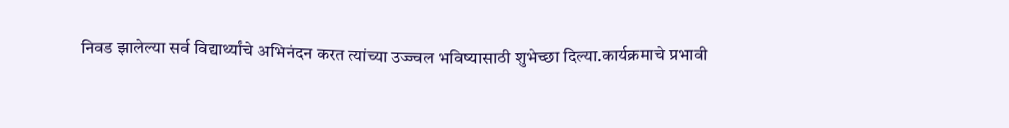निवड झालेल्या सर्व विद्यार्थ्यांचे अभिनंदन करत त्यांच्या उज्ज्वल भविष्यासाठी शुभेच्छा दिल्या.कार्यक्रमाचे प्रभावी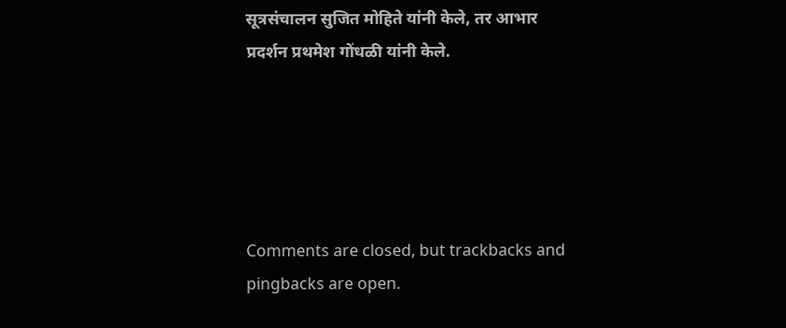सूत्रसंचालन सुजित मोहिते यांनी केले, तर आभार प्रदर्शन प्रथमेश गोंधळी यांनी केले.





Comments are closed, but trackbacks and pingbacks are open.